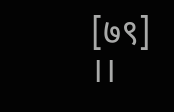[७९]                                                                  ।।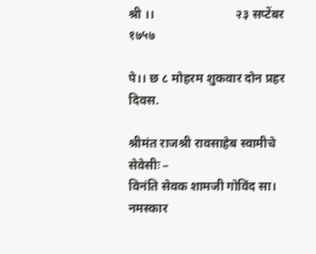श्री ।।                          २३ सप्टेंबर १७५७

पे।। छ ८ मोहरम शुकवार दोन प्रहर दिवस.

श्रीमंत राजश्री रावसाहेब स्वामीचे सेवेसीः –
विनंति सेवक शामजी गोविंद सा। नमस्कार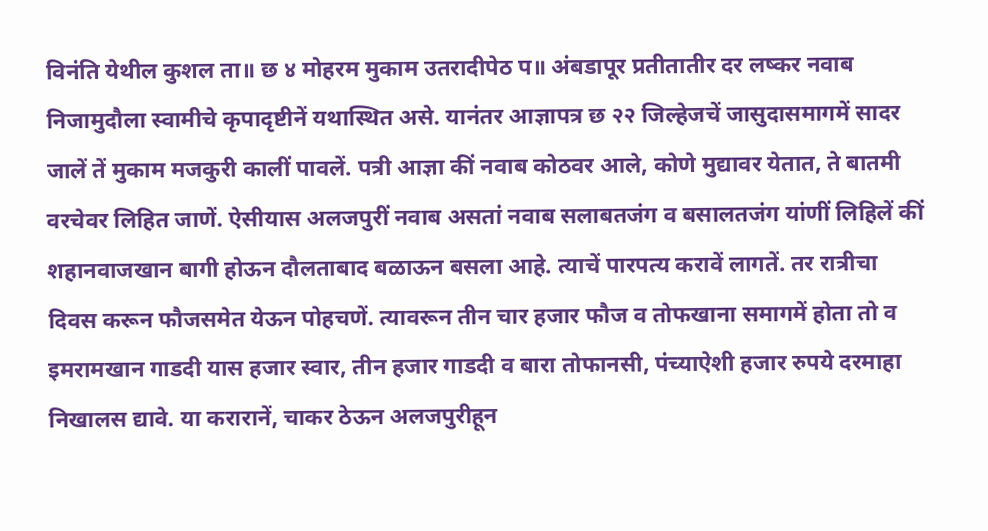विनंति येथील कुशल ता॥ छ ४ मोहरम मुकाम उतरादीपेठ प॥ अंबडापूर प्रतीतातीर दर लष्कर नवाब निजामुदौला स्वामीचे कृपादृष्टीनें यथास्थित असे. यानंतर आज्ञापत्र छ २२ जिल्हेजचें जासुदासमागमें सादर जालें तें मुकाम मजकुरी कालीं पावलें. पत्री आज्ञा कीं नवाब कोठवर आले, कोणे मुद्यावर येतात, ते बातमी वरचेवर लिहित जाणें. ऐसीयास अलजपुरीं नवाब असतां नवाब सलाबतजंग व बसालतजंग यांणीं लिहिलें कीं शहानवाजखान बागी होऊन दौलताबाद बळाऊन बसला आहे. त्याचें पारपत्य करावें लागतें. तर रात्रीचा दिवस करून फौजसमेत येऊन पोहचणें. त्यावरून तीन चार हजार फौज व तोफखाना समागमें होता तो व इमरामखान गाडदी यास हजार स्वार, तीन हजार गाडदी व बारा तोफानसी, पंच्याऐशी हजार रुपये दरमाहा निखालस द्यावे. या करारानें, चाकर ठेऊन अलजपुरीहून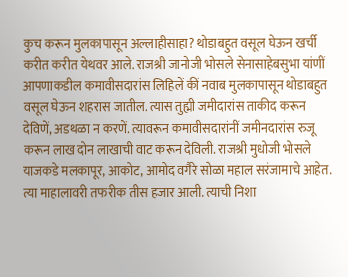कुच करून मुलकापासून अल्लाहीसाहा? थोडाबहुत वसूल घेऊन खर्ची करीत करीत येथवर आले. राजश्री जानोजी भोसले सेनासाहेबसुभा यांणीं आपणाकडील कमावीसदारांस लिहिलें कीं नवाब मुलकापासून थोडाबहुत वसूल घेऊन शहरास जातील. त्यास तुह्मी जमीदारांस ताकीद करून देविणें, अडथळा न करणें. त्यावरून कमावीसदारांनीं जमीनदारांस रुजू करून लाख दोन लाखाची वाट करून देविली. राजश्री मुधोजी भोसले याजकडे मलकापूर, आकोट, आमोद वगैरे सोळा महाल सरंजामाचे आहेत. त्या माहालावरी तफरीक तीस हजार आली. त्याची निशा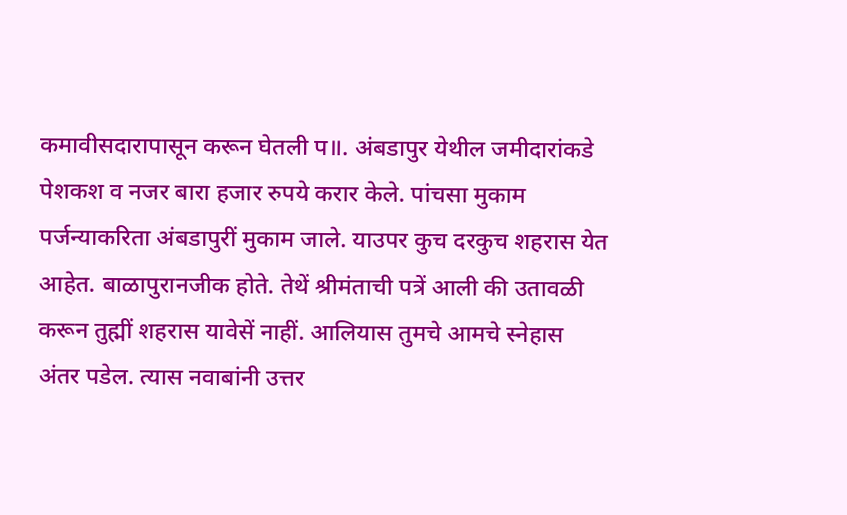कमावीसदारापासून करून घेतली प॥. अंबडापुर येथील जमीदारांकडे पेशकश व नजर बारा हजार रुपये करार केले. पांचसा मुकाम पर्जन्याकरिता अंबडापुरीं मुकाम जाले. याउपर कुच दरकुच शहरास येत आहेत. बाळापुरानजीक होते. तेथें श्रीमंताची पत्रें आली की उतावळी करून तुह्मीं शहरास यावेसें नाहीं. आलियास तुमचे आमचे स्नेहास अंतर पडेल. त्यास नवाबांनी उत्तर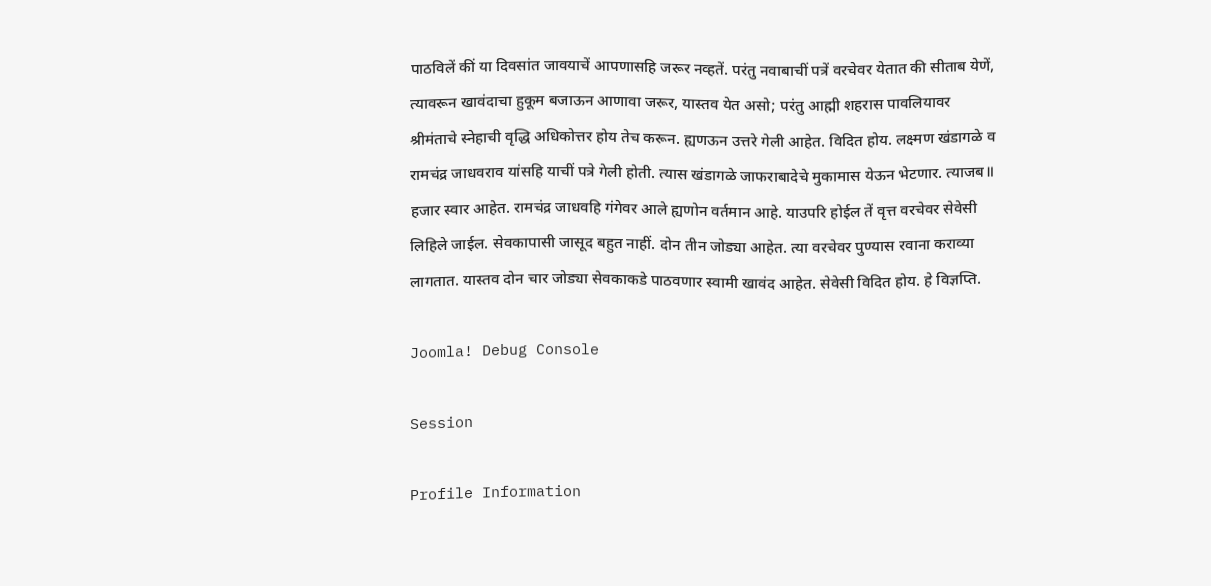पाठविलें कीं या दिवसांत जावयाचें आपणासहि जरूर नव्हतें. परंतु नवाबाचीं पत्रें वरचेवर येतात की सीताब येणें, त्यावरून खावंदाचा हुकूम बजाऊन आणावा जरूर, यास्तव येत असो; परंतु आह्मी शहरास पावलियावर श्रीमंताचे स्नेहाची वृद्धि अधिकोत्तर होय तेच करून. ह्यणऊन उत्तरे गेली आहेत. विदित होय. लक्ष्मण खंडागळे व रामचंद्र जाधवराव यांसहि याचीं पत्रे गेली होती. त्यास खंडागळे जाफराबादेचे मुकामास येऊन भेटणार. त्याजब॥ हजार स्वार आहेत. रामचंद्र जाधवहि गंगेवर आले ह्यणोन वर्तमान आहे. याउपरि होईल तें वृत्त वरचेवर सेवेसी लिहिले जाईल. सेवकापासी जासूद बहुत नाहीं. दोन तीन जोड्या आहेत. त्या वरचेवर पुण्यास रवाना कराव्या लागतात. यास्तव दोन चार जोड्या सेवकाकडे पाठवणार स्वामी खावंद आहेत. सेवेसी विदित होय. हे विज्ञप्ति.

Joomla! Debug Console

Session

Profile Information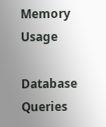Memory Usage

Database Queries